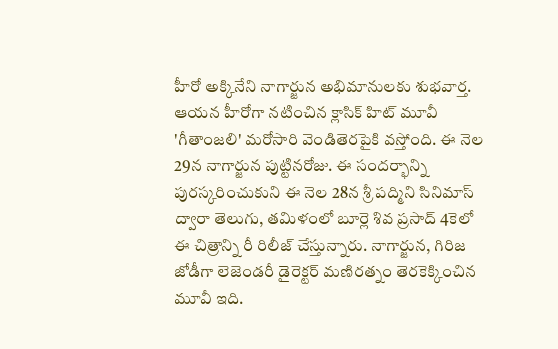హీరో అక్కినేని నాగార్జున అభిమానులకు శుభవార్త. ఆయన హీరోగా నటించిన క్లాసిక్ హిట్ మూవీ 'గీతాంజలి' మరోసారి వెండితెరపైకి వస్తోంది. ఈ నెల 29న నాగార్జున పుట్టినరోజు. ఈ సందర్భాన్ని పురస్కరించుకుని ఈ నెల 28న శ్రీ పద్మిని సినిమాస్ ద్వారా తెలుగు, తమిళంలో బూర్లె శివ ప్రసాద్ 4కెలో ఈ చిత్రాన్ని రీ రిలీజ్ చేస్తున్నారు. నాగార్జున, గిరిజ జోడీగా లెజెండరీ డైరెక్టర్ మణిరత్నం తెరకెక్కించిన మూవీ ఇది.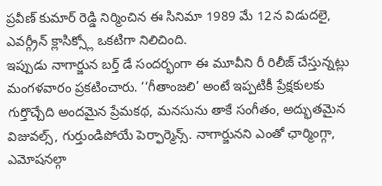ప్రవీణ్ కుమార్ రెడ్డి నిర్మించిన ఈ సినిమా 1989 మే 12న విడుదలై, ఎవర్గ్రీన్ క్లాసిక్స్లో ఒకటిగా నిలిచింది.
ఇప్పుడు నాగార్జున బర్త్ డే సందర్భంగా ఈ మూవీని రీ రిలీజ్ చేస్తున్నట్లు మంగళవారం ప్రకటించారు. ‘‘గీతాంజలి’ అంటే ఇప్పటికీ ప్రేక్షకులకు గుర్తొచ్చేది అందమైన ప్రేమకథ, మనసును తాకే సంగీతం, అద్భుతమైన విజువల్స్, గుర్తుండిపోయే పెర్ఫార్మెన్స్. నాగార్జునని ఎంతో ఛార్మింగ్గా, ఎమోషనల్గా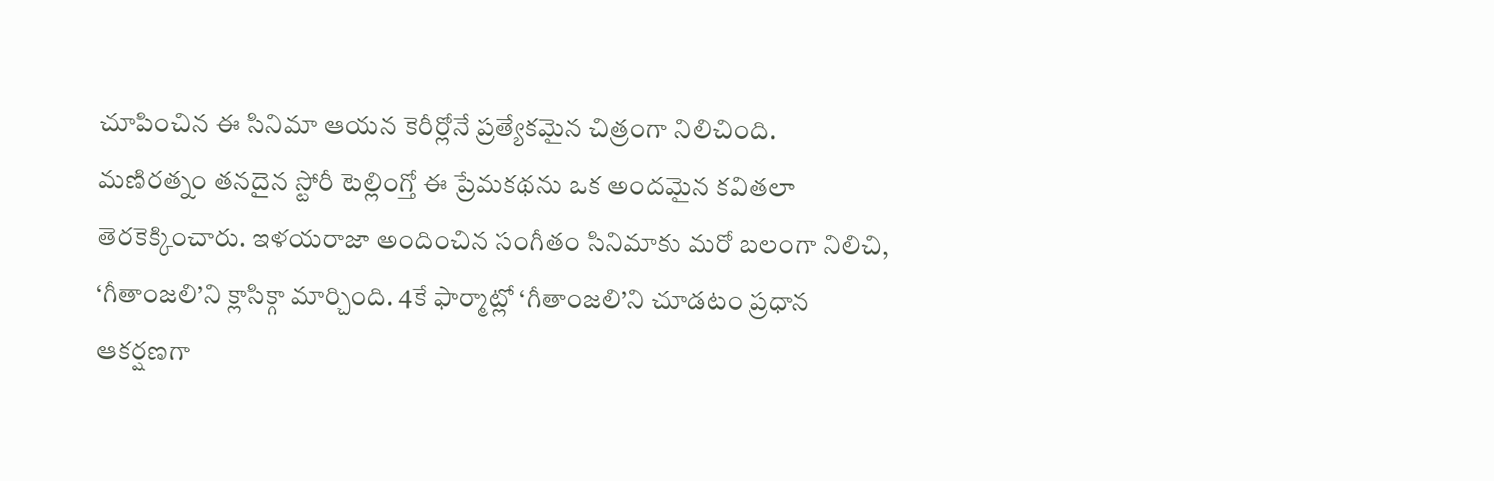చూపించిన ఈ సినిమా ఆయన కెరీర్లోనే ప్రత్యేకమైన చిత్రంగా నిలిచింది.
మణిరత్నం తనదైన స్టోరీ టెల్లింగ్తో ఈ ప్రేమకథను ఒక అందమైన కవితలా తెరకెక్కించారు. ఇళయరాజా అందించిన సంగీతం సినిమాకు మరో బలంగా నిలిచి, ‘గీతాంజలి’ని క్లాసిక్గా మార్చింది. 4కే ఫార్మాట్లో ‘గీతాంజలి’ని చూడటం ప్రధాన ఆకర్షణగా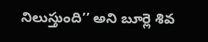నిలుస్తుంది’’ అని బూర్లె శివ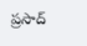ప్రసాద్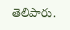తెలిపారు.